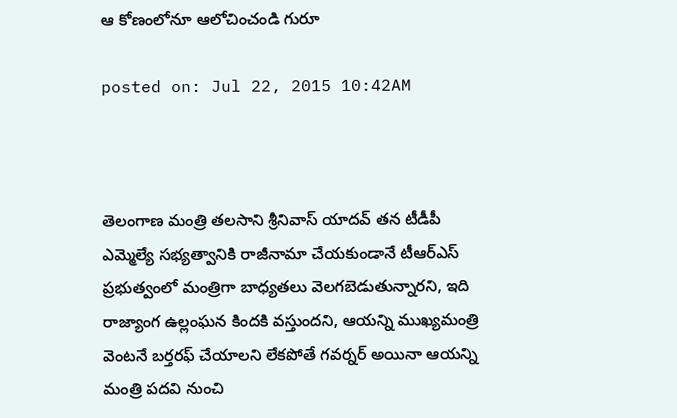ఆ కోణంలోనూ ఆలోచించండి గురూ

posted on: Jul 22, 2015 10:42AM



తెలంగాణ మంత్రి తలసాని శ్రీనివాస్ యాదవ్ తన టీడీపీ ఎమ్మెల్యే సభ్యత్వానికి రాజీనామా చేయకుండానే టీఆర్ఎస్ ప్రభుత్వంలో మంత్రిగా బాధ్యతలు వెలగబెడుతున్నారని, ఇది రాజ్యాంగ ఉల్లంఘన కిందకి వస్తుందని, ఆయన్ని ముఖ్యమంత్రి వెంటనే బర్తరఫ్ చేయాలని లేకపోతే గవర్నర్ అయినా ఆయన్ని మంత్రి పదవి నుంచి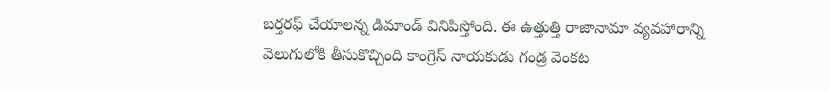బర్తరఫ్ చేయాలన్న డిమాండ్ వినిపిస్తోంది. ఈ ఉత్తుత్తి రాజానామా వ్యవహారాన్ని వెలుగులోకి తీసుకొచ్చింది కాంగ్రెస్ నాయకుడు గండ్ర వెంకట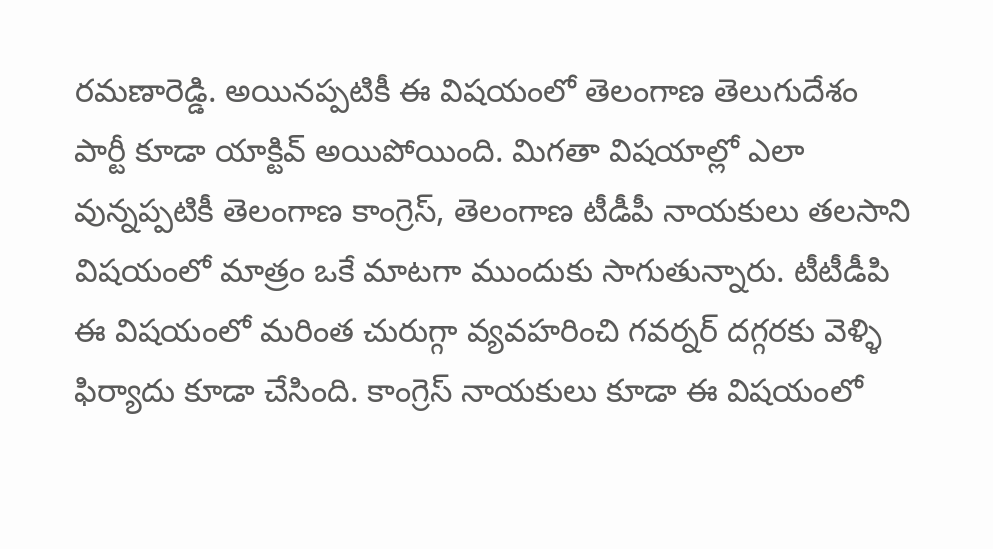రమణారెడ్డి. అయినప్పటికీ ఈ విషయంలో తెలంగాణ తెలుగుదేశం పార్టీ కూడా యాక్టివ్ అయిపోయింది. మిగతా విషయాల్లో ఎలా వున్నప్పటికీ తెలంగాణ కాంగ్రెస్, తెలంగాణ టీడీపీ నాయకులు తలసాని విషయంలో మాత్రం ఒకే మాటగా ముందుకు సాగుతున్నారు. టీటీడీపి ఈ విషయంలో మరింత చురుగ్గా వ్యవహరించి గవర్నర్ దగ్గరకు వెళ్ళి ఫిర్యాదు కూడా చేసింది. కాంగ్రెస్ నాయకులు కూడా ఈ విషయంలో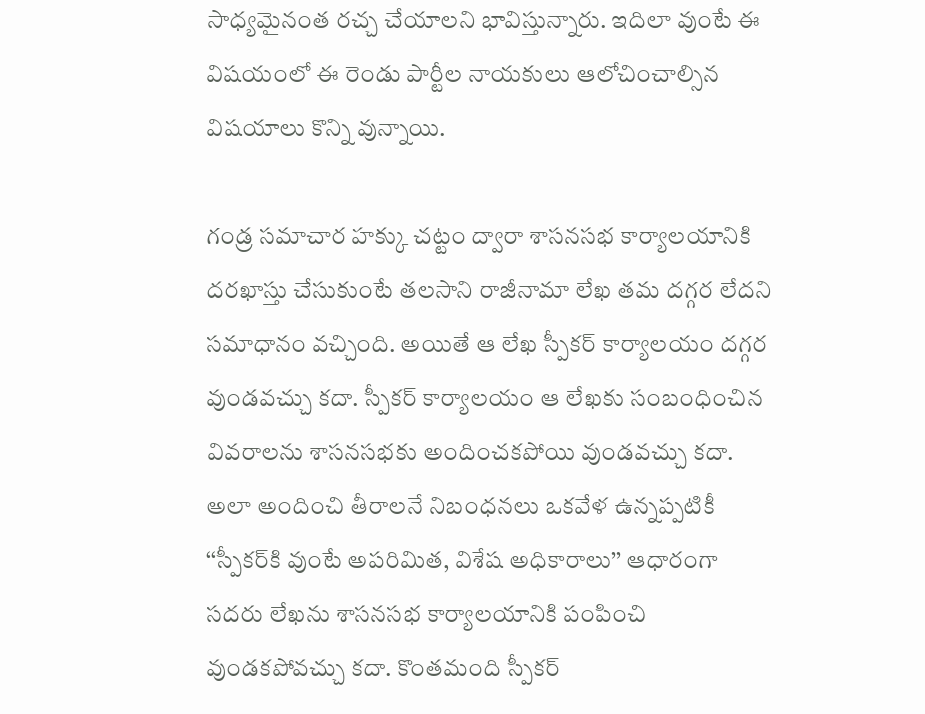సాధ్యమైనంత రచ్చ చేయాలని భావిస్తున్నారు. ఇదిలా వుంటే ఈ విషయంలో ఈ రెండు పార్టీల నాయకులు ఆలోచించాల్సిన విషయాలు కొన్ని వున్నాయి.

గండ్ర సమాచార హక్కు చట్టం ద్వారా శాసనసభ కార్యాలయానికి దరఖాస్తు చేసుకుంటే తలసాని రాజీనామా లేఖ తమ దగ్గర లేదని సమాధానం వచ్చింది. అయితే ఆ లేఖ స్పీకర్ కార్యాలయం దగ్గర వుండవచ్చు కదా. స్పీకర్ కార్యాలయం ఆ లేఖకు సంబంధించిన వివరాలను శాసనసభకు అందించకపోయి వుండవచ్చు కదా. అలా అందించి తీరాలనే నిబంధనలు ఒకవేళ ఉన్నప్పటికీ ‘‘స్పీకర్‌కి వుంటే అపరిమిత, విశేష అధికారాలు’’ ఆధారంగా సదరు లేఖను శాసనసభ కార్యాలయానికి పంపించి వుండకపోవచ్చు కదా. కొంతమంది స్పీకర్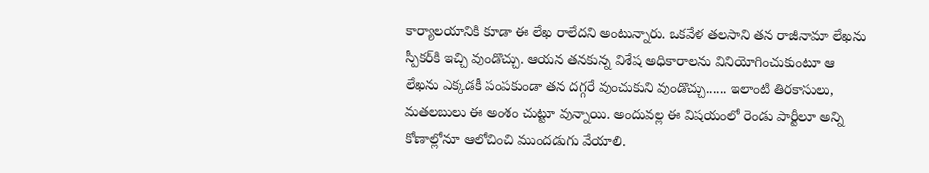కార్యాలయానికి కూడా ఈ లేఖ రాలేదని అంటున్నారు. ఒకవేళ తలసాని తన రాజీనామా లేఖను స్పీకర్‌కి ఇచ్చి వుండొచ్చు. ఆయన తనకున్న విశేష అధికారాలను వినియోగించుకుంటూ ఆ లేఖను ఎక్కడకీ పంపకుండా తన దగ్గరే వుంచుకుని వుండొచ్చు...... ఇలాంటి తిరకాసులు, మతలబులు ఈ అంశం చుట్టూ వున్నాయి. అందువల్ల ఈ విషయంలో రెండు పార్టీలూ అన్ని కోణాల్లోనూ ఆలోచించి ముందడుగు వేయాలి.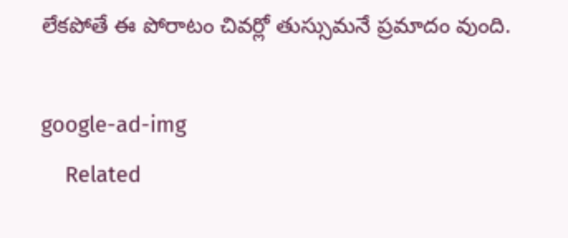లేకపోతే ఈ పోరాటం చివర్లో తుస్సుమనే ప్రమాదం వుంది.

google-ad-img
    Related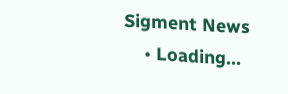Sigment News
    • Loading...